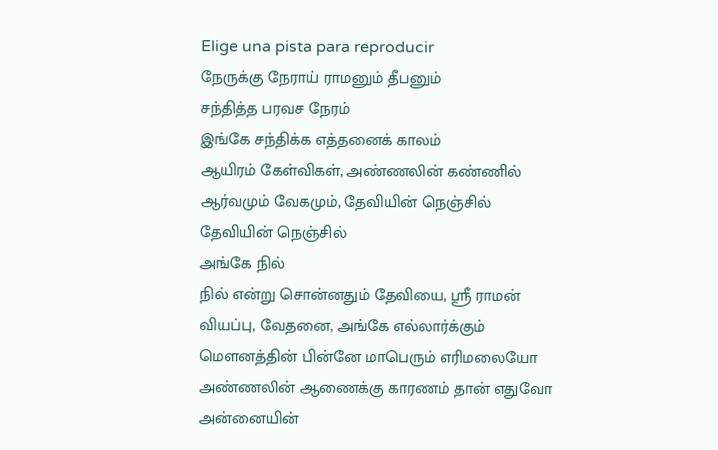Elige una pista para reproducir
நேருக்கு நேராய் ராமனும் தீபனும்
சந்தித்த பரவச நேரம்
இங்கே சந்திக்க எத்தனைக் காலம்
ஆயிரம் கேள்விகள், அண்ணலின் கண்ணில்
ஆர்வமும் வேகமும், தேவியின் நெஞ்சில்
தேவியின் நெஞ்சில்
அங்கே நில்
நில் என்று சொன்னதும் தேவியை, ஸ்ரீ ராமன்
வியப்பு, வேதனை, அங்கே எல்லார்க்கும்
மௌனத்தின் பின்னே மாபெரும் எரிமலையோ
அண்ணலின் ஆணைக்கு காரணம் தான் எதுவோ
அன்னையின்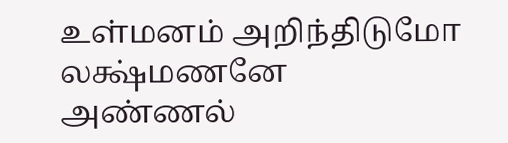உள்மனம் அறிந்திடுமோ
லக்ஷ்மணனே அண்ணல்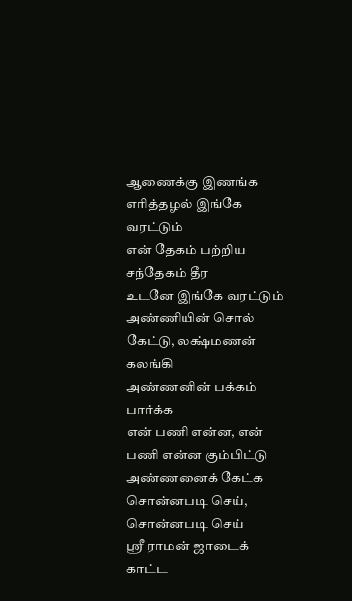ஆணைக்கு இணங்க
எரித்தழல் இங்கே வரட்டும்
என் தேகம் பற்றிய சந்தேகம் தீர
உடனே இங்கே வரட்டும்
அண்ணியின் சொல் கேட்டு, லக்ஷ்மணன் கலங்கி
அண்ணனின் பக்கம் பார்க்க
என் பணி என்ன, என் பணி என்ன கும்பிட்டு
அண்ணனைக் கேட்க
சொன்னபடி செய், சொன்னபடி செய்
ஸ்ரீ ராமன் ஜாடைக் காட்ட